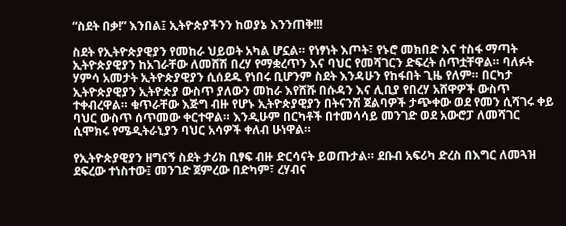“ስደት በቃ!” እንበል፤ ኢትዮጵያችንን ከወያኔ እንንጠቅ!!!

ስደት የኢትዮጵያዊያን የመከራ ህይወት አካል ሆኗል። የነፃነት እጦት፣ የኑሮ መክበድ እና ተስፋ ማጣት ኢትዮጵያዊያን ከአገራቸው ለመሸሽ በረሃ የማቋረጥን እና ባህር የመሻገርን ድፍረት ሰጥቷቸዋል። ባለፉት ሃምሳ አመታት ኢትዮጵያዊያን ሲሰደዱ የነበሩ ቢሆንም ስደት እንዳሁን የከፋበት ጊዜ የለም። በርካታ ኢትዮጵያዊያን ኢትዮጵያ ውስጥ ያለውን መከራ እየሸሹ በሱዳን እና ሊቢያ የበረሃ አሸዋዎች ውስጥ ተቀብረዋል። ቁጥራቸው እጅግ ብዙ የሆኑ ኢትዮጵያዊያን በትናንሽ ጀልባዎች ታጭቀው ወደ የመን ሲሻገሩ ቀይ ባህር ውስጥ ሰጥመው ቀርተዋል። እንዲሁም በርካቶች በተመሳሳይ መንገድ ወደ አውሮፓ ለመሻገር ሲሞክሩ የሜዲትራኒያን ባህር አሳዎች ቀለብ ሁነዋል።

የኢትዮጵያዊያን ዘግናኝ ስደት ታሪክ ቢፃፍ ብዙ ድርሳናት ይወጡታል። ደቡብ አፍሪካ ድረስ በእግር ለመጓዝ ደፍረው ተነስተው፤ መንገድ ጀምረው በድካም፣ ረሃብና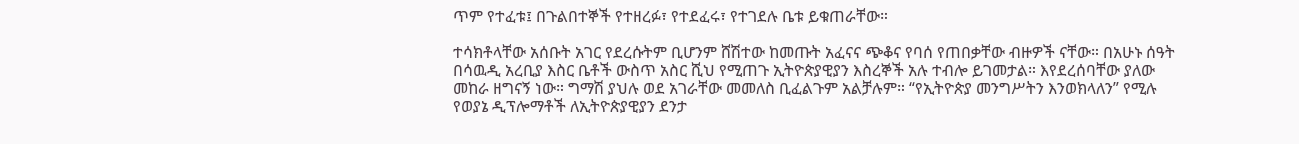ጥም የተፈቱ፤ በጉልበተኞች የተዘረፉ፣ የተደፈሩ፣ የተገደሉ ቤቱ ይቁጠራቸው።

ተሳክቶላቸው አሰቡት አገር የደረሱትም ቢሆንም ሸሽተው ከመጡት አፈናና ጭቆና የባሰ የጠበቃቸው ብዙዎች ናቸው። በአሁኑ ሰዓት በሳዉዲ አረቢያ እስር ቤቶች ውስጥ አስር ሺህ የሚጠጉ ኢትዮጵያዊያን እስረኞች አሉ ተብሎ ይገመታል። እየደረሰባቸው ያለው መከራ ዘግናኝ ነው። ግማሽ ያህሉ ወደ አገራቸው መመለስ ቢፈልጉም አልቻሉም። “የኢትዮጵያ መንግሥትን እንወክላለን” የሚሉ የወያኔ ዲፕሎማቶች ለኢትዮጵያዊያን ደንታ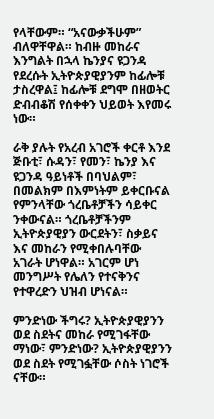የላቸውም። “አናውቃችሁም” ብለዋቸዋል። ከብዙ መከራና እንግልት በኋላ ኬንያና ዩጋንዳ የደረሱት ኢትዮጵያዊያንም ከፊሎቹ ታስረዋል፤ ከፊሎቹ ደግሞ በዘወትር ድብብቆሽ የሰቀቀን ህይወት እየመሩ ነው።

ራቅ ያሉት የአረብ አገሮች ቀርቶ እንደ ጅቡቲ፣ ሱዳን፣ የመን፣ ኬንያ እና ዩጋንዳ ዓይነቶች በባህልም፣ በመልክም በእምነትም ይቀርቡናል የምንላቸው ጎረቤቶቻችን ሳይቀር ንቀውናል። ጎረቤቶቻችንም ኢትዮጵያዊያን ውርደትን፣ ስቃይና እና መከራን የሚቀበሉባቸው አገራት ሆነዋል። አገርም ሆነ መንግሥት የሌለን የተናቅንና የተዋረድን ህዝብ ሆነናል።

ምንድነው ችግሩ? ኢትዮጵያዊያንን ወደ ስደትና መከራ የሚገፋቸው ማነው፣ ምንድነው? ኢትዮጵያዊያንን ወደ ስደት የሚገፏቸው ሶስት ነገሮች ናቸው።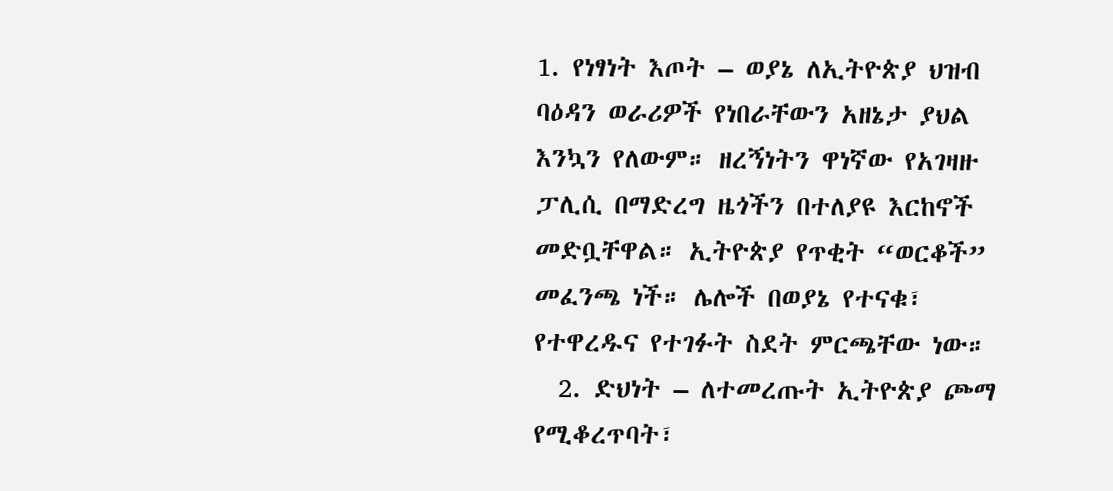1. የነፃነት እጦት – ወያኔ ለኢትዮጵያ ህዝብ ባዕዳን ወራሪዎች የነበራቸውን አዘኔታ ያህል እንኳን የለውም። ዘረኝነትን ዋነኛው የአገዛዙ ፓሊሲ በማድረግ ዜጎችን በተለያዩ እርከኖች መድቧቸዋል። ኢትዮጵያ የጥቂት “ወርቆች” መፈንጫ ነች። ሌሎች በወያኔ የተናቁ፣ የተዋረዱና የተገፉት ስደት ምርጫቸው ነው።
  2. ድህነት – ለተመረጡት ኢትዮጵያ ጮማ የሚቆረጥባት፣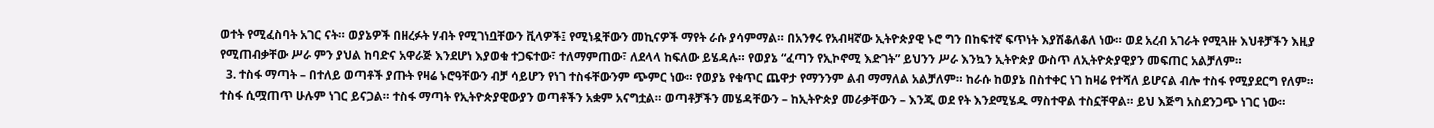ወተት የሚፈስባት አገር ናት። ወያኔዎች በዘረፉት ሃብት የሚገነቧቸውን ቪላዎች፤ የሚነዷቸውን መኪናዎች ማየት ራሱ ያሳምማል። በአንፃሩ የአብዛኛው ኢትዮጵያዊ ኑሮ ግን በከፍተኛ ፍጥነት እያሽቆለቆለ ነው። ወደ አረብ አገራት የሚጓዙ እህቶቻችን እዚያ የሚጠብቃቸው ሥራ ምን ያህል ከባድና አዋራጅ እንደሆነ እያወቁ ተጋፍተው፣ ተለማምጠው፣ ለደላላ ከፍለው ይሄዳሉ። የወያኔ “ፈጣን የኢኮኖሚ እድገት” ይህንን ሥራ እንኳን ኢትዮጵያ ውስጥ ለኢትዮጵያዊያን መፍጠር አልቻለም።
  3. ተስፋ ማጣት – በተለይ ወጣቶች ያጡት የዛሬ ኑሮዓቸውን ብቻ ሳይሆን የነገ ተስፋቸውንም ጭምር ነው። የወያኔ የቁጥር ጨዋታ የማንንም ልብ ማማለል አልቻለም። ከራሱ ከወያኔ በስተቀር ነገ ከዛሬ የተሻለ ይሆናል ብሎ ተስፋ የሚያደርግ የለም። ተስፋ ሲሟጠጥ ሁሉም ነገር ይናጋል። ተስፋ ማጣት የኢትዮጵያዊውያን ወጣቶችን አቋም አናግቷል። ወጣቶቻችን መሄዳቸውን – ከኢትዮጵያ መራቃቸውን – እንጂ ወደ የት እንደሚሄዱ ማስተዋል ተስኗቸዋል። ይህ እጅግ አስደንጋጭ ነገር ነው።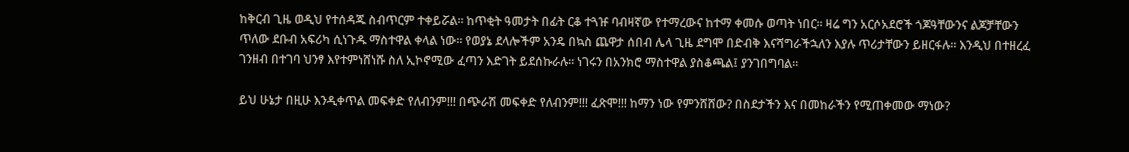ከቅርብ ጊዜ ወዲህ የተሰዳጁ ስብጥርም ተቀይሯል። ከጥቂት ዓመታት በፊት ርቆ ተጓዡ ባብዛኛው የተማረውና ከተማ ቀመሱ ወጣት ነበር። ዛሬ ግን አርሶአደሮች ጎጆዓቸውንና ልጆቻቸውን ጥለው ደቡብ አፍሪካ ሲነጉዱ ማስተዋል ቀላል ነው። የወያኔ ደላሎችም አንዴ በኳስ ጨዋታ ሰበብ ሌላ ጊዜ ደግሞ በድብቅ እናሻግራችኋለን እያሉ ጥሪታቸውን ይዘርፋሉ። እንዲህ በተዘረፈ ገንዘብ በተገባ ህንፃ እየተምነሸነሹ ስለ ኢኮኖሚው ፈጣን እድገት ይደሰኩራሉ። ነገሩን በአንክሮ ማስተዋል ያስቆጫል፤ ያንገበግባል።

ይህ ሁኔታ በዚሁ እንዲቀጥል መፍቀድ የለብንም!!! በጭራሽ መፍቀድ የለብንም!!! ፈጽሞ!!! ከማን ነው የምንሸሸው? በስደታችን እና በመከራችን የሚጠቀመው ማነው?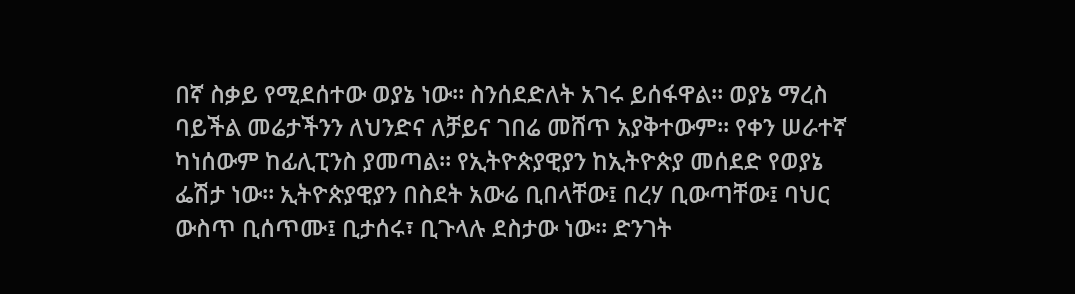በኛ ስቃይ የሚደሰተው ወያኔ ነው። ስንሰደድለት አገሩ ይሰፋዋል። ወያኔ ማረስ ባይችል መሬታችንን ለህንድና ለቻይና ገበሬ መሸጥ አያቅተውም። የቀን ሠራተኛ ካነሰውም ከፊሊፒንስ ያመጣል። የኢትዮጵያዊያን ከኢትዮጵያ መሰደድ የወያኔ ፌሽታ ነው። ኢትዮጵያዊያን በስደት አውሬ ቢበላቸው፤ በረሃ ቢውጣቸው፤ ባህር ውስጥ ቢሰጥሙ፤ ቢታሰሩ፣ ቢጉላሉ ደስታው ነው። ድንገት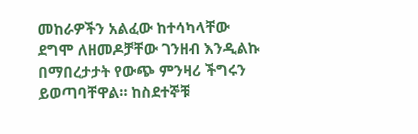መከራዎችን አልፈው ከተሳካላቸው ደግሞ ለዘመዶቻቸው ገንዘብ እንዲልኩ በማበረታታት የውጭ ምንዛሪ ችግሩን ይወጣባቸዋል። ከስደተኞቹ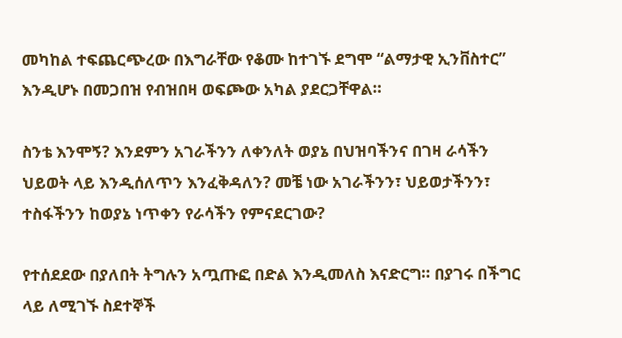መካከል ተፍጨርጭረው በእግራቸው የቆሙ ከተገኙ ደግሞ “ልማታዊ ኢንቨስተር” እንዲሆኑ በመጋበዝ የብዝበዛ ወፍጮው አካል ያደርጋቸዋል።

ስንቴ እንሞኝ? እንደምን አገራችንን ለቀንለት ወያኔ በህዝባችንና በገዛ ራሳችን ህይወት ላይ እንዲሰለጥን እንፈቅዳለን? መቼ ነው አገራችንን፣ ህይወታችንን፣ ተስፋችንን ከወያኔ ነጥቀን የራሳችን የምናደርገው?

የተሰደደው በያለበት ትግሉን አጧጡፎ በድል እንዲመለስ እናድርግ። በያገሩ በችግር ላይ ለሚገኙ ስደተኞች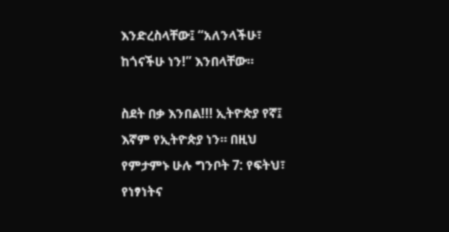እንድረስላቸው፤ “አለንላችሁ፣ ከጎናችሁ ነን!” እንበላቸው።

ስደት በቃ እንበል!!! ኢትዮጵያ የኛ፤ እኛም የኢትዮጵያ ነን። በዚህ የምታምኑ ሁሉ ግንቦት 7: የፍትህ፣ የነፃነትና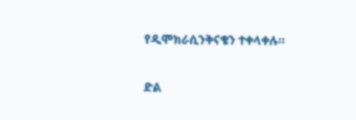የዲሞክራሲንቅናቄን ተቀላቀሉ።

ድል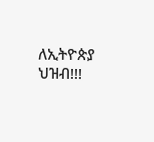ለኢትዮጵያ ህዝብ!!!